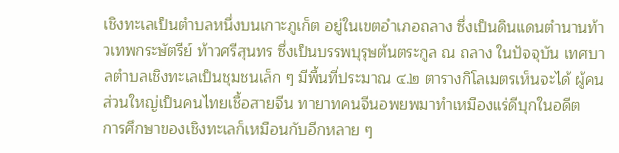เชิงทะเลเป็นตำบลหนึ่งบนเกาะภูเก็ต อยู่ในเขตอำเภอถลาง ซึ่งเป็นดินแดนตำนานท้าวเทพกระษัตรีย์ ท้าวศรีสุนทร ซึ่งเป็นบรรพบุรุษต้นตระกูล ณ ถลาง ในปัจจุบัน เทศบาลตำบลเชิงทะเลเป็นชุมชนเล็ก ๆ มีพื้นที่ประมาณ ๔.๒ ตารางกิโลเมตรเห็นจะได้ ผู้คนส่วนใหญ่เป็นคนไทยเชื้อสายจีน ทายาทคนจีนอพยพมาทำเหมืองแร่ดีบุกในอดีต
การศึกษาของเชิงทะเลก็เหมือนกับอีกหลาย ๆ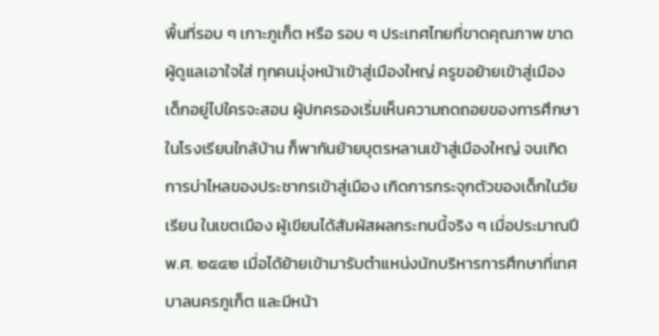พื้นที่รอบ ๆ เกาะภูเก็ต หรือ รอบ ๆ ประเทศไทยที่ขาดคุณภาพ ขาดผู้ดูแลเอาใจใส่ ทุกคนมุ่งหน้าเข้าสู่เมืองใหญ่ ครูขอย้ายเข้าสู่เมือง เด็กอยู่ไปใครจะสอน ผู้ปกครองเริ่มเห็นความถดถอยของการศึกษาในโรงเรียนใกล้บ้าน ก็พากันย้ายบุตรหลานเข้าสู่เมืองใหญ่ จนเกิดการบ่าไหลของประชากรเข้าสู่เมือง เกิดการกระจุกตัวของเด็กในวัยเรียน ในเขตเมือง ผู้เขียนได้สัมผัสผลกระทบนี้จริง ๆ เมื่อประมาณปี พ.ศ. ๒๕๔๒ เมื่อได้ย้ายเข้ามารับตำแหน่งนักบริหารการศึกษาที่เทศบาลนครภูเก็ต และมีหน้า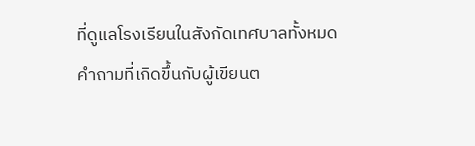ที่ดูแลโรงเรียนในสังกัดเทศบาลทั้งหมด
คำถามที่เกิดขึ้นกับผู้เขียนต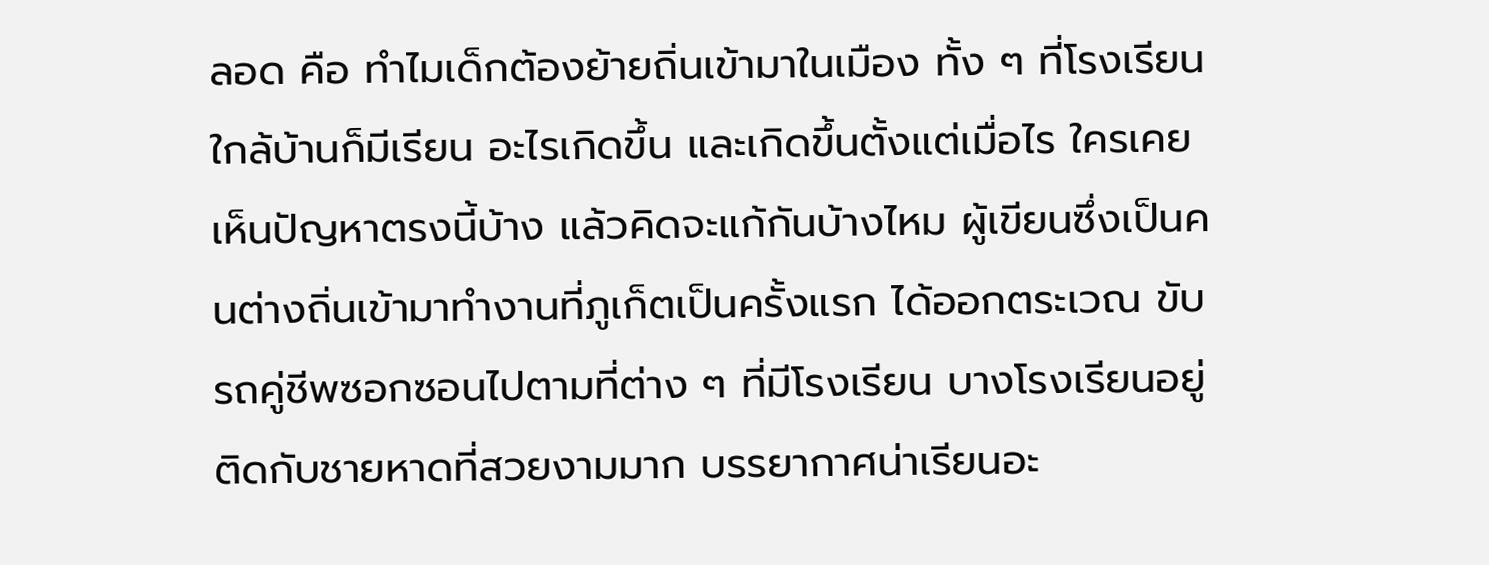ลอด คือ ทำไมเด็กต้องย้ายถิ่นเข้ามาในเมือง ทั้ง ๆ ที่โรงเรียนใกล้บ้านก็มีเรียน อะไรเกิดขึ้น และเกิดขึ้นตั้งแต่เมื่อไร ใครเคยเห็นปัญหาตรงนี้บ้าง แล้วคิดจะแก้กันบ้างไหม ผู้เขียนซึ่งเป็นคนต่างถิ่นเข้ามาทำงานที่ภูเก็ตเป็นครั้งแรก ได้ออกตระเวณ ขับรถคู่ชีพซอกซอนไปตามที่ต่าง ๆ ที่มีโรงเรียน บางโรงเรียนอยู่ติดกับชายหาดที่สวยงามมาก บรรยากาศน่าเรียนอะ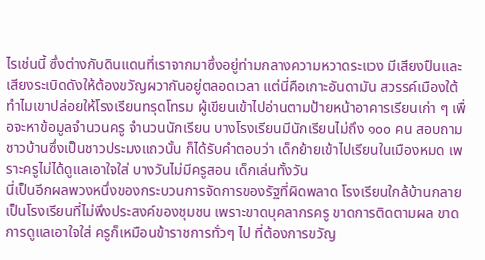ไรเช่นนี้ ซึ่งต่างกับดินแดนที่เราจากมาซึ่งอยู่ท่ามกลางความหวาดระแวง มีเสียงปืนและเสียงระเบิดดังให้ต้องขวัญผวากันอยู่ตลอดเวลา แต่นี่คือเกาะอันดามัน สวรรค์เมืองใต้ ทำไมเขาปล่อยให้โรงเรียนทรุดโทรม ผู้เขียนเข้าไปอ่านตามป้ายหน้าอาคารเรียนเก่า ๆ เพื่อจะหาข้อมูลจำนวนครู จำนวนนักเรียน บางโรงเรียนมีนักเรียนไม่ถึง ๑๐๐ คน สอบถามชาวบ้านซึ่งเป็นชาวประมงแถวนั้น ก็ได้รับคำตอบว่า เด็กย้ายเข้าไปเรียนในเมืองหมด เพราะครูไม่ได้ดูแลเอาใจใส่ บางวันไม่มีครูสอน เด็กเล่นทั้งวัน
นี่เป็นอีกผลพวงหนึ่งของกระบวนการจัดการของรัฐที่ผิดพลาด โรงเรียนใกล้บ้านกลายเป็นโรงเรียนที่ไม่พึงประสงค์ของชุมชน เพราะขาดบุคลากรครู ขาดการติดตามผล ขาดการดูแลเอาใจใส่ ครูก็เหมือนข้าราชการทั่วๆ ไป ที่ต้องการขวัญ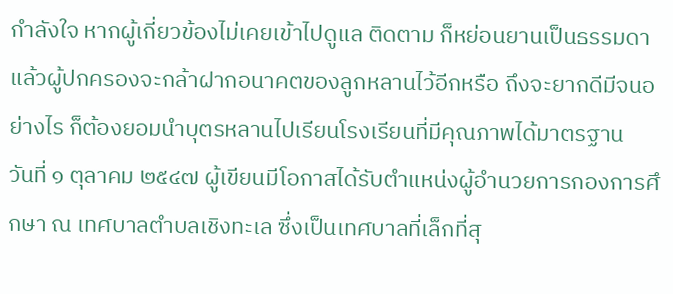กำลังใจ หากผู้เกี่ยวข้องไม่เคยเข้าไปดูแล ติดตาม ก็หย่อนยานเป็นธรรมดา แล้วผู้ปกครองจะกล้าฝากอนาคตของลูกหลานไว้อีกหรือ ถึงจะยากดีมีจนอย่างไร ก็ต้องยอมนำบุตรหลานไปเรียนโรงเรียนที่มีคุณภาพได้มาตรฐาน
วันที่ ๑ ตุลาคม ๒๕๔๗ ผู้เขียนมีโอกาสได้รับตำแหน่งผู้อำนวยการกองการศึกษา ณ เทศบาลตำบลเชิงทะเล ซึ่งเป็นเทศบาลที่เล็กที่สุ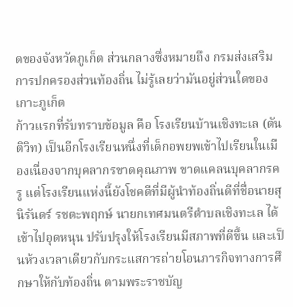ดของจังหวัดภูเก็ต ส่วนกลางซึ่งหมายถึง กรมส่งเสริมการปกครองส่วนท้องถิ่น ไม่รู้เลยว่ามันอยู่ส่วนใดของเกาะภูเก็ต
ก้าวแรกที่รับทราบข้อมูล คือ โรงเรียนบ้านเชิงทะเล (ตันติวิท) เป็นอีกโรงเรียนหนึ่งที่เด็กอพยพเข้าไปเรียนในเมืองเนื่องจากบุคลากรขาดคุณภาพ ขาดแคลนบุคลากรครู แต่โรงเรียนแห่งนี้ยังโชคดีที่มีผู้นำท้องถิ่นดีที่ชื่อนายสุนิรันดร์ รชตะพฤกษ์ นายกเทศมนตรีตำบลเชิงทะเล ได้เข้าไปอุดหนุน ปรับปรุงให้โรงเรียนมีสภาพที่ดีขึ้น และเป็นห้วงเวลาเดียวกับกระแสการถ่ายโอนภารกิจทางการศึกษาให้กับท้องถิ่น ตามพระราชบัญ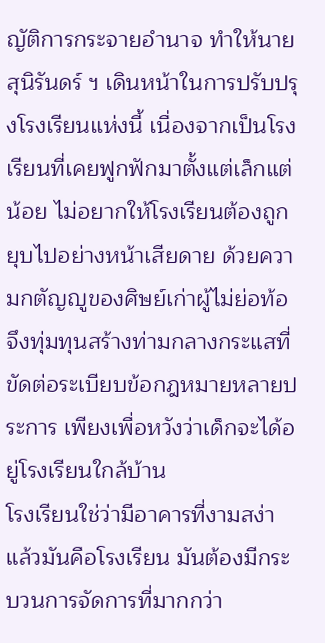ญัติการกระจายอำนาจ ทำให้นายสุนิรันดร์ ฯ เดินหน้าในการปรับปรุงโรงเรียนแห่งนี้ เนื่องจากเป็นโรงเรียนที่เคยฟูกฟักมาตั้งแต่เล็กแต่น้อย ไม่อยากให้โรงเรียนต้องถูกยุบไปอย่างหน้าเสียดาย ด้วยความกตัญญูของศิษย์เก่าผู้ไม่ย่อท้อ จึงทุ่มทุนสร้างท่ามกลางกระแสที่ขัดต่อระเบียบข้อกฎหมายหลายประการ เพียงเพื่อหวังว่าเด็กจะได้อยู่โรงเรียนใกล้บ้าน
โรงเรียนใช่ว่ามีอาคารที่งามสง่าแล้วมันคือโรงเรียน มันต้องมีกระบวนการจัดการที่มากกว่า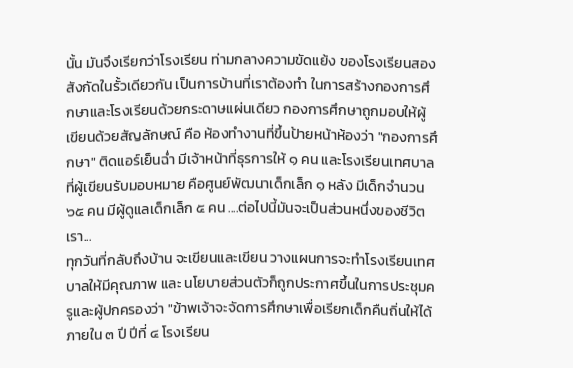นั้น มันจึงเรียกว่าโรงเรียน ท่ามกลางความขัดแย้ง ของโรงเรียนสองสังกัดในรั้วเดียวกัน เป็นการบ้านที่เราต้องทำ ในการสร้างกองการศึกษาและโรงเรียนด้วยกระดาษแผ่นเดียว กองการศึกษาถูกมอบให้ผู้เขียนด้วยสัญลักษณ์ คือ ห้องทำงานที่ขึ้นป้ายหน้าห้องว่า "กองการศึกษา" ติดแอร์เย็นฉ่ำ มีเจ้าหน้าที่ธุรการให้ ๑ คน และโรงเรียนเทศบาลที่ผู้เขียนรับมอบหมาย คือศูนย์พัฒนาเด็กเล็ก ๑ หลัง มีเด็กจำนวน ๖๕ คน มีผู้ดูแลเด็กเล็ก ๕ คน ....ต่อไปนี้มันจะเป็นส่วนหนึ่งของชีวิตเรา...
ทุกวันที่กลับถึงบ้าน จะเขียนและเขียน วางแผนการจะทำโรงเรียนเทศบาลให้มีคุณภาพ และ นโยบายส่วนตัวก็ถูกประกาศขึ้นในการประชุมครูและผู้ปกครองว่า "ข้าพเจ้าจะจัดการศึกษาเพื่อเรียกเด็กคืนถิ่นให้ได้ภายใน ๓ ปี ปีที่ ๔ โรงเรียน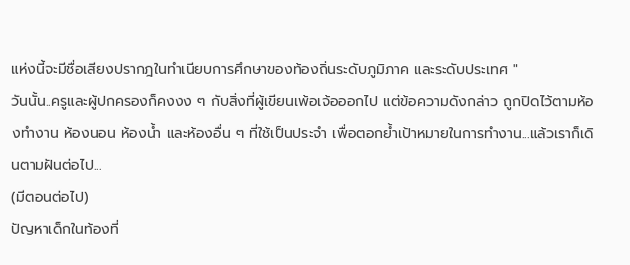แห่งนี้จะมีชื่อเสียงปรากฎในทำเนียบการศึกษาของท้องถิ่นระดับภูมิภาค และระดับประเทศ "
วันนั้น..ครูและผู้ปกครองก็คงงง ๆ กับสิ่งที่ผู้เขียนเพ้อเจ้อออกไป แต่ข้อความดังกล่าว ถูกปิดไว้ตามห้องทำงาน ห้องนอน ห้องน้ำ และห้องอื่น ๆ ที่ใช้เป็นประจำ เพื่อตอกย้ำเป้าหมายในการทำงาน...แล้วเราก็เดินตามฝันต่อไป...
(มีตอนต่อไป)
ปัญหาเด็กในท้องที่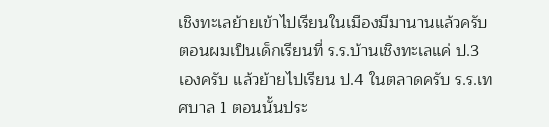เชิงทะเลย้ายเข้าไปเรียนในเมืองมีมานานแล้วครับ ตอนผมเป็นเด็กเรียนที่ ร.ร.บ้านเชิงทะเลแค่ ป.3 เองครับ แล้วย้ายไปเรียน ป.4 ในตลาดครับ ร.ร.เทศบาล 1 ตอนนั้นประ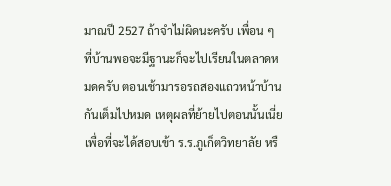มาณปี 2527 ถ้าจำไม่ผิดนะครับ เพื่อน ๆ ที่บ้านพอจะมีฐานะก็จะไปเรียนในตลาดหมดครับ ตอนเช้ามารอรถสองแถวหน้าบ้านกันเต็มไปหมด เหตุผลที่ย้ายไปตอนนั้นเนี่ย เพื่อที่จะได้สอบเข้า ร.ร.ภูเก็ตวิทยาลัย หรื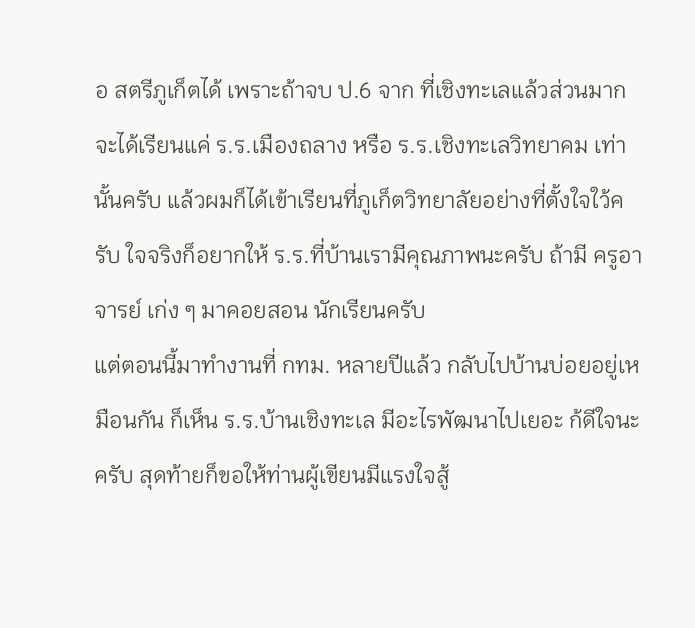อ สตรีภูเก็ตได้ เพราะถ้าจบ ป.6 จาก ที่เชิงทะเลแล้วส่วนมากจะได้เรียนแค่ ร.ร.เมืองถลาง หรือ ร.ร.เชิงทะเลวิทยาคม เท่านั้นครับ แล้วผมก็ได้เข้าเรียนที่ภูเก็ตวิทยาลัยอย่างที่ตั้งใจใว้ครับ ใจจริงก็อยากให้ ร.ร.ที่บ้านเรามีคุณภาพนะครับ ถ้ามี ครูอาจารย์ เก่ง ๆ มาคอยสอน นักเรียนครับ
แต่ตอนนี้มาทำงานที่ กทม. หลายปีแล้ว กลับไปบ้านบ่อยอยู่เหมือนกัน ก็เห็น ร.ร.บ้านเชิงทะเล มีอะไรพัฒนาไปเยอะ ก้ดีใจนะครับ สุดท้ายก็ขอให้ท่านผู้เขียนมีแรงใจสู้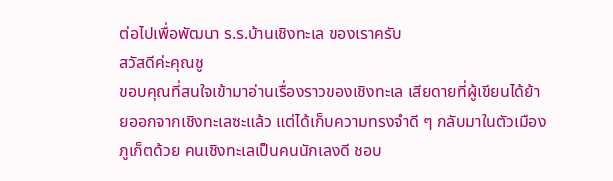ต่อไปเพื่อพัฒนา ร.ร.บ้านเชิงทะเล ของเราครับ
สวัสดีค่ะคุณชู
ขอบคุณที่สนใจเข้ามาอ่านเรื่องราวของเชิงทะเล เสียดายที่ผู้เขียนได้ย้ายออกจากเชิงทะเลซะแล้ว แต่ได้เก็บความทรงจำดี ๆ กลับมาในตัวเมืองภูเก็ตด้วย คนเชิงทะเลเป็นคนนักเลงดี ชอบ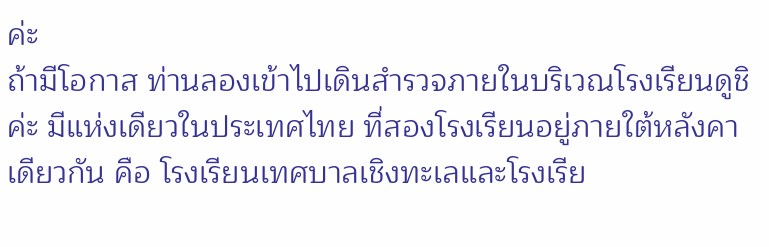ค่ะ
ถ้ามีโอกาส ท่านลองเข้าไปเดินสำรวจภายในบริเวณโรงเรียนดูชิค่ะ มีแห่งเดียวในประเทศไทย ที่สองโรงเรียนอยู่ภายใต้หลังคาเดียวกัน คือ โรงเรียนเทศบาลเชิงทะเลและโรงเรีย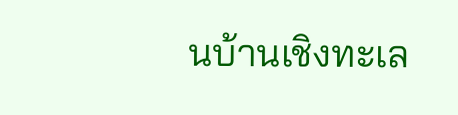นบ้านเชิงทะเล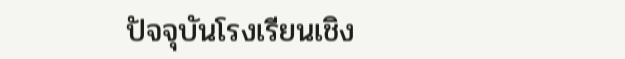ปัจจุบันโรงเรียนเชิง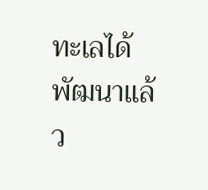ทะเลได้พัฒนาแล้ว